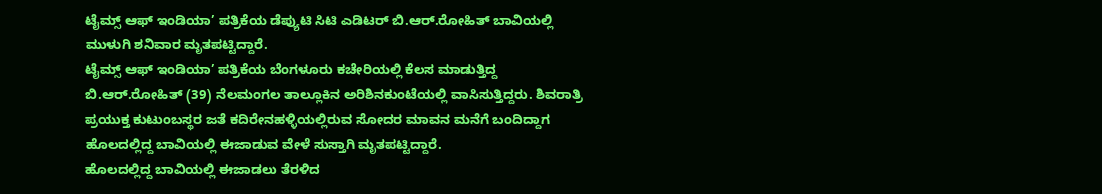ಟೈಮ್ಸ್ ಆಫ್ ಇಂಡಿಯಾ’ ಪತ್ರಿಕೆಯ ಡೆಪ್ಯುಟಿ ಸಿಟಿ ಎಡಿಟರ್ ಬಿ.ಆರ್.ರೋಹಿತ್ ಬಾವಿಯಲ್ಲಿ ಮುಳುಗಿ ಶನಿವಾರ ಮೃತಪಟ್ಟಿದ್ದಾರೆ.
ಟೈಮ್ಸ್ ಆಫ್ ಇಂಡಿಯಾ’ ಪತ್ರಿಕೆಯ ಬೆಂಗಳೂರು ಕಚೇರಿಯಲ್ಲಿ ಕೆಲಸ ಮಾಡುತ್ತಿದ್ದ ಬಿ.ಆರ್.ರೋಹಿತ್ (39) ನೆಲಮಂಗಲ ತಾಲ್ಲೂಕಿನ ಅರಿಶಿನಕುಂಟೆಯಲ್ಲಿ ವಾಸಿಸುತ್ತಿದ್ದರು. ಶಿವರಾತ್ರಿ ಪ್ರಯುಕ್ತ ಕುಟುಂಬಸ್ಥರ ಜತೆ ಕದಿರೇನಹಳ್ಳಿಯಲ್ಲಿರುವ ಸೋದರ ಮಾವನ ಮನೆಗೆ ಬಂದಿದ್ದಾಗ ಹೊಲದಲ್ಲಿದ್ದ ಬಾವಿಯಲ್ಲಿ ಈಜಾಡುವ ವೇಳೆ ಸುಸ್ತಾಗಿ ಮೃತಪಟ್ಟಿದ್ದಾರೆ.
ಹೊಲದಲ್ಲಿದ್ದ ಬಾವಿಯಲ್ಲಿ ಈಜಾಡಲು ತೆರಳಿದ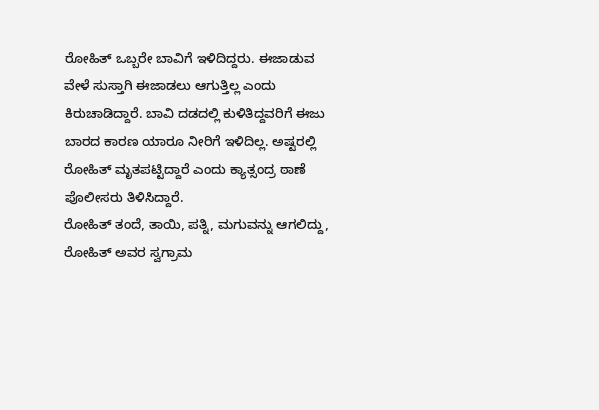ರೋಹಿತ್ ಒಬ್ಬರೇ ಬಾವಿಗೆ ಇಳಿದಿದ್ದರು. ಈಜಾಡುವ ವೇಳೆ ಸುಸ್ತಾಗಿ ಈಜಾಡಲು ಆಗುತ್ತಿಲ್ಲ ಎಂದು ಕಿರುಚಾಡಿದ್ದಾರೆ. ಬಾವಿ ದಡದಲ್ಲಿ ಕುಳಿತಿದ್ದವರಿಗೆ ಈಜು ಬಾರದ ಕಾರಣ ಯಾರೂ ನೀರಿಗೆ ಇಳಿದಿಲ್ಲ. ಅಷ್ಟರಲ್ಲಿ ರೋಹಿತ್ ಮೃತಪಟ್ಟಿದ್ದಾರೆ ಎಂದು ಕ್ಯಾತ್ಸಂದ್ರ ಠಾಣೆ ಪೊಲೀಸರು ತಿಳಿಸಿದ್ದಾರೆ.
ರೋಹಿತ್ ತಂದೆ, ತಾಯಿ, ಪತ್ನಿ, ಮಗುವನ್ನು ಆಗಲಿದ್ದು, ರೋಹಿತ್ ಅವರ ಸ್ವಗ್ರಾಮ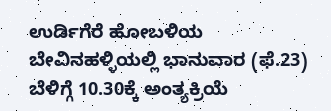ಉರ್ಡಿಗೆರೆ ಹೋಬಳಿಯ ಬೇವಿನಹಳ್ಳಿಯಲ್ಲಿ ಭಾನುವಾರ (ಫೆ.23) ಬೆಳಿಗ್ಗೆ 10.30ಕ್ಕೆ ಅಂತ್ಯಕ್ರಿಯೆ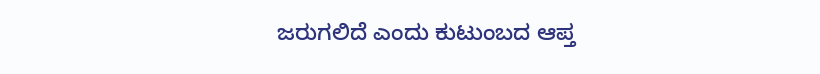ಜರುಗಲಿದೆ ಎಂದು ಕುಟುಂಬದ ಆಪ್ತ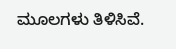ಮೂಲಗಳು ತಿಳಿಸಿವೆ.